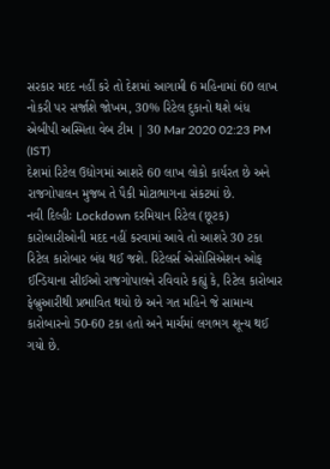સરકાર મદદ નહીં કરે તો દેશમાં આગામી 6 મહિનામાં 60 લાખ નોકરી પર સર્જાશે જોખમ, 30% રિટેલ દુકાનો થશે બંધ
એબીપી અસ્મિતા વેબ ટીમ | 30 Mar 2020 02:23 PM (IST)
દેશમાં રિટેલ ઉદ્યોગમાં આશરે 60 લાખ લોકો કાર્યરત છે અને રાજગોપાલન મુજબ તે પૈકી મોટાભાગના સંકટમાં છે.
નવી દિલ્હીઃ Lockdown દરમિયાન રિટેલ (છૂટક) કારોબારીઓની મદદ નહીં કરવામાં આવે તો આશરે 30 ટકા રિટેલ કારોબાર બંધ થઈ જશે. રિટેલર્સ એસોસિએશન ઓફ ઈન્ડિયાના સીઈઓ રાજગોપાલને રવિવારે કહ્યું કે, રિટેલ કારોબાર ફેબ્રુઆરીથી પ્રભાવિત થયો છે અને ગત મહિને જે સામાન્ય કારોબારનો 50-60 ટકા હતો અને માર્ચમાં લગભગ શૂન્ય થઈ ગયો છે.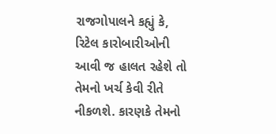રાજગોપાલને કહ્યું કે, રિટેલ કારોબારીઓની આવી જ હાલત રહેશે તો તેમનો ખર્ચ કેવી રીતે નીકળશે. કારણકે તેમનો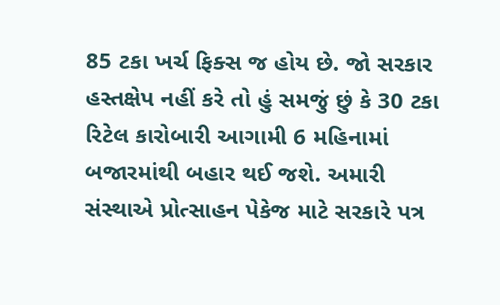85 ટકા ખર્ચ ફિક્સ જ હોય છે. જો સરકાર હસ્તક્ષેપ નહીં કરે તો હું સમજું છું કે 30 ટકા રિટેલ કારોબારી આગામી 6 મહિનામાં બજારમાંથી બહાર થઈ જશે. અમારી સંસ્થાએ પ્રોત્સાહન પેકેજ માટે સરકારે પત્ર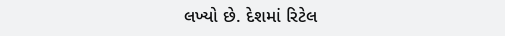લખ્યો છે. દેશમાં રિટેલ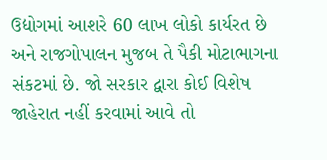ઉદ્યોગમાં આશરે 60 લાખ લોકો કાર્યરત છે અને રાજગોપાલન મુજબ તે પૈકી મોટાભાગના સંકટમાં છે. જો સરકાર દ્વારા કોઈ વિશેષ જાહેરાત નહીં કરવામાં આવે તો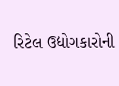રિટેલ ઉદ્યોગકારોની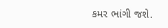કમર ભાંગી જશે.